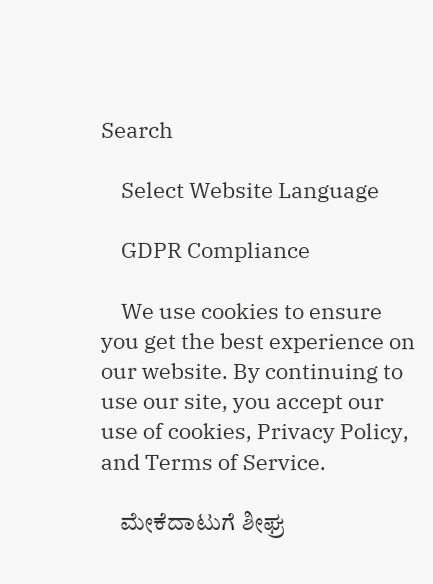Search

    Select Website Language

    GDPR Compliance

    We use cookies to ensure you get the best experience on our website. By continuing to use our site, you accept our use of cookies, Privacy Policy, and Terms of Service.

    ಮೇಕೆದಾಟುಗೆ ಶೀಘ್ರ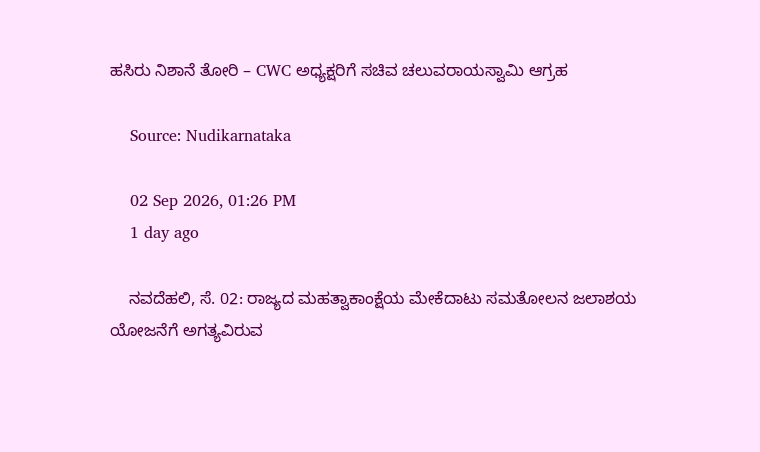ಹಸಿರು ನಿಶಾನೆ ತೋರಿ – CWC ಅಧ್ಯಕ್ಷರಿಗೆ ಸಚಿವ ಚಲುವರಾಯಸ್ವಾಮಿ ಆಗ್ರಹ

    Source: Nudikarnataka

    02 Sep 2026, 01:26 PM
    1 day ago

    ನವದೆಹಲಿ, ಸೆ. 02: ರಾಜ್ಯದ ಮಹತ್ವಾಕಾಂಕ್ಷೆಯ ಮೇಕೆದಾಟು ಸಮತೋಲನ ಜಲಾಶಯ ಯೋಜನೆಗೆ ಅಗತ್ಯವಿರುವ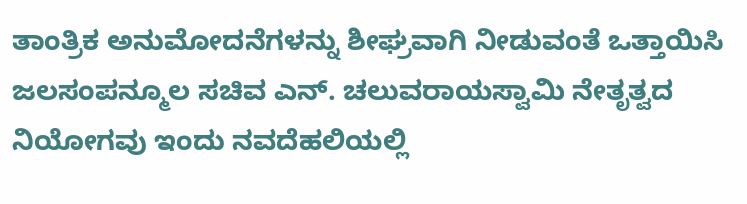ತಾಂತ್ರಿಕ ಅನುಮೋದನೆಗಳನ್ನು ಶೀಘ್ರವಾಗಿ ನೀಡುವಂತೆ ಒತ್ತಾಯಿಸಿ ಜಲಸಂಪನ್ಮೂಲ ಸಚಿವ ಎನ್. ಚಲುವರಾಯಸ್ವಾಮಿ ನೇತೃತ್ವದ ನಿಯೋಗವು ಇಂದು ನವದೆಹಲಿಯಲ್ಲಿ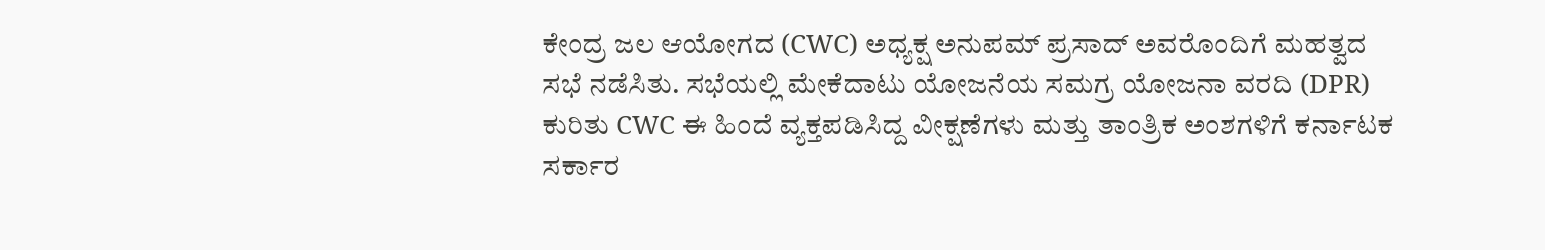ಕೇಂದ್ರ ಜಲ ಆಯೋಗದ (CWC) ಅಧ್ಯಕ್ಷ ಅನುಪಮ್ ಪ್ರಸಾದ್ ಅವರೊಂದಿಗೆ ಮಹತ್ವದ ಸಭೆ ನಡೆಸಿತು. ಸಭೆಯಲ್ಲಿ ಮೇಕೆದಾಟು ಯೋಜನೆಯ ಸಮಗ್ರ ಯೋಜನಾ ವರದಿ (DPR) ಕುರಿತು CWC ಈ ಹಿಂದೆ ವ್ಯಕ್ತಪಡಿಸಿದ್ದ ವೀಕ್ಷಣೆಗಳು ಮತ್ತು ತಾಂತ್ರಿಕ ಅಂಶಗಳಿಗೆ ಕರ್ನಾಟಕ ಸರ್ಕಾರ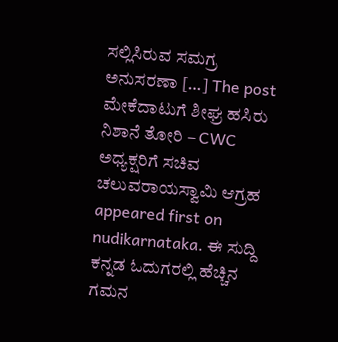ಸಲ್ಲಿಸಿರುವ ಸಮಗ್ರ ಅನುಸರಣಾ […] The post ಮೇಕೆದಾಟುಗೆ ಶೀಘ್ರ ಹಸಿರು ನಿಶಾನೆ ತೋರಿ – CWC ಅಧ್ಯಕ್ಷರಿಗೆ ಸಚಿವ ಚಲುವರಾಯಸ್ವಾಮಿ ಆಗ್ರಹ appeared first on nudikarnataka. ಈ ಸುದ್ದಿ ಕನ್ನಡ ಓದುಗರಲ್ಲಿ ಹೆಚ್ಚಿನ ಗಮನ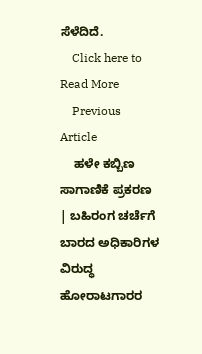ಸೆಳೆದಿದೆ.
    Click here to Read More
    Previous Article
    ಹಳೇ ಕಬ್ಬಿಣ ಸಾಗಾಣಿಕೆ ಪ್ರಕರಣ | ಬಹಿರಂಗ ಚರ್ಚೆಗೆ ಬಾರದ ಅಧಿಕಾರಿಗಳ ವಿರುದ್ಧ ಹೋರಾಟಗಾರರ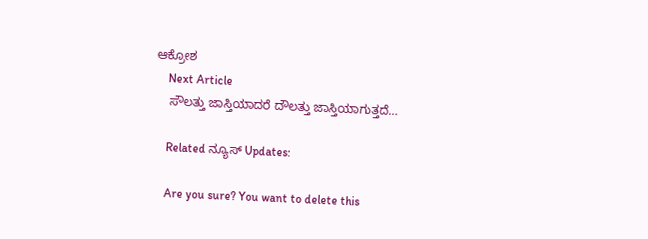ಆಕ್ರೋಶ
    Next Article
    ಸೌಲತ್ತು ಜಾಸ್ತಿಯಾದರೆ ದೌಲತ್ತು ಜಾಸ್ತಿಯಾಗುತ್ತದೆ…

    Related ನ್ಯೂಸ್ Updates:

    Are you sure? You want to delete this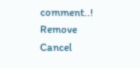comment..! Remove Cancel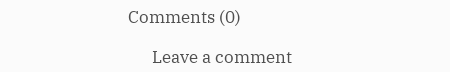Comments (0)

      Leave a comment